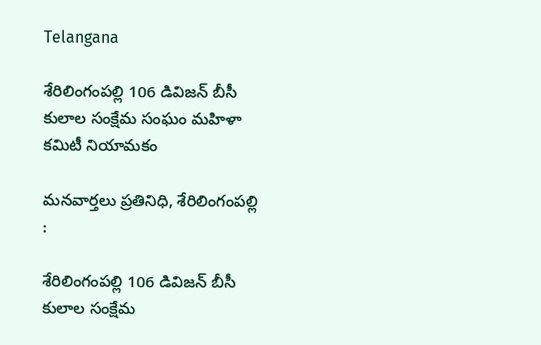Telangana

శేరిలింగంపల్లి 106 డివిజన్ బీసీ కులాల సంక్షేమ సంఘం మహిళా కమిటీ నియామకం

మనవార్తలు ప్రతినిధి, శేరిలింగంపల్లి :

శేరిలింగంపల్లి 106 డివిజన్ బీసీ కులాల సంక్షేమ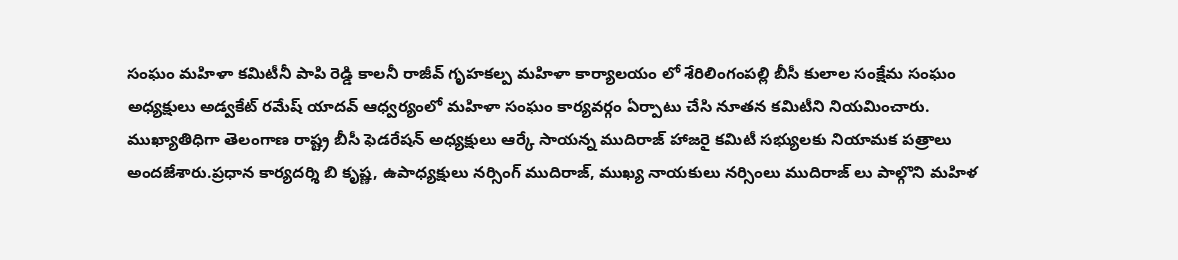సంఘం మహిళా కమిటీనీ పాపి రెడ్డి కాలనీ రాజీవ్ గృహకల్ప మహిళా కార్యాలయం లో శేరిలింగంపల్లి బీసీ కులాల సంక్షేమ సంఘం అధ్యక్షులు అడ్వకేట్ రమేష్ యాదవ్ ఆధ్వర్యంలో మహిళా సంఘం కార్యవర్గం ఏర్పాటు చేసి నూతన కమిటీని నియమించారు. ముఖ్యాతిధిగా తెలంగాణ రాష్ట్ర బీసీ ఫెడరేషన్ అధ్యక్షులు ఆర్కే సాయన్న ముదిరాజ్ హాజరై కమిటీ సభ్యులకు నియామక పత్రాలు అందజేశారు.ప్రధాన కార్యదర్శి బి కృష్ణ, ఉపాధ్యక్షులు నర్సింగ్ ముదిరాజ్, ముఖ్య నాయకులు నర్సింలు ముదిరాజ్ లు పాల్గొని మహిళ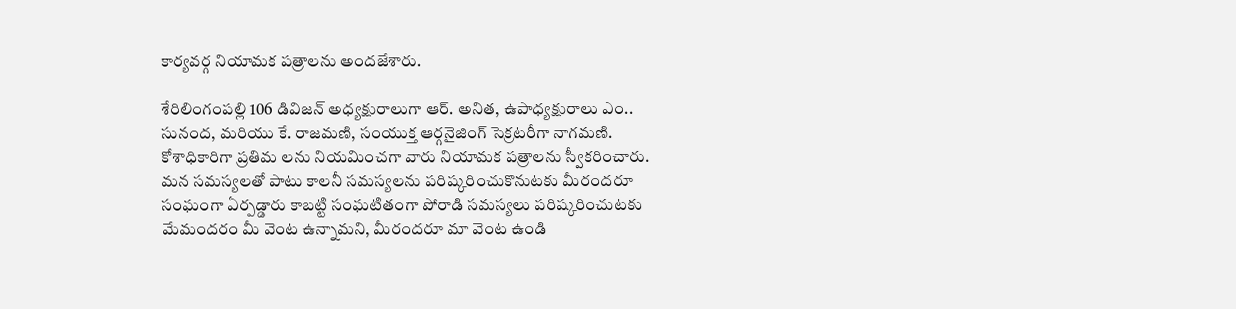కార్యవర్గ నియామక పత్రాలను అందజేశారు.

శేరిలింగంపల్లి 106 డివిజన్ అధ్యక్షురాలుగా ఆర్. అనిత, ఉపాధ్యక్షురాలు ఎం.. సునంద, మరియు కే. రాజమణి, సంయుక్త ఆర్గనైజింగ్ సెక్రటరీగా నాగమణి. కోశాధికారిగా ప్రతిమ లను నియమించగా వారు నియామక పత్రాలను స్వీకరించారు. మన సమస్యలతో పాటు కాలనీ సమస్యలను పరిష్కరించుకొనుటకు మీరందరూ సంఘంగా ఏర్పడ్డారు కాబట్టి సంఘటితంగా పోరాడి సమస్యలు పరిష్కరించుటకు మేమందరం మీ వెంట ఉన్నామని, మీరందరూ మా వెంట ఉండి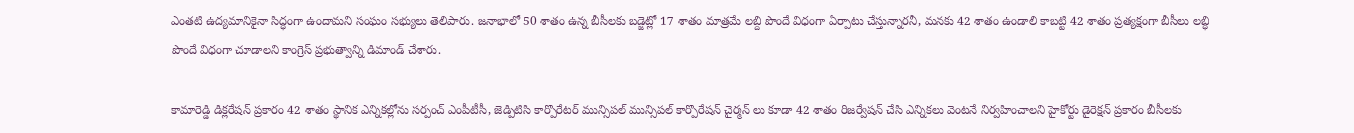ఎంతటి ఉద్యమానికైనా సిద్ధంగా ఉందామని సంఘం సభ్యులు తెలిపారు. జనాభాలో 50 శాతం ఉన్న బీసీలకు బడ్జెట్లో 17 శాతం మాత్రమే లబ్ది పొందే విధంగా ఏర్పాటు చేస్తున్నారనీ, మనకు 42 శాతం ఉండాలి కాబట్టి 42 శాతం ప్రత్యక్షంగా బీసీలు లబ్ధి పొందే విధంగా చూడాలని కాంగ్రెస్ ప్రభుత్వాన్ని డిమాండ్ చేశారు.

కామారెడ్డి డిక్లరేషన్ ప్రకారం 42 శాతం స్థానిక ఎన్నికల్లోను సర్పంచ్ ఎంపీటీసీ, జెడ్పిటిసి కార్పొరేటర్ మున్సిపల్ మున్సిపల్ కార్పొరేషన్ చైర్మన్ లు కూడా 42 శాతం రిజర్వేషన్ చేసి ఎన్నికలు వెంటనే నిర్వహించాలని హైకోర్టు డైరెక్షన్ ప్రకారం బీసీలకు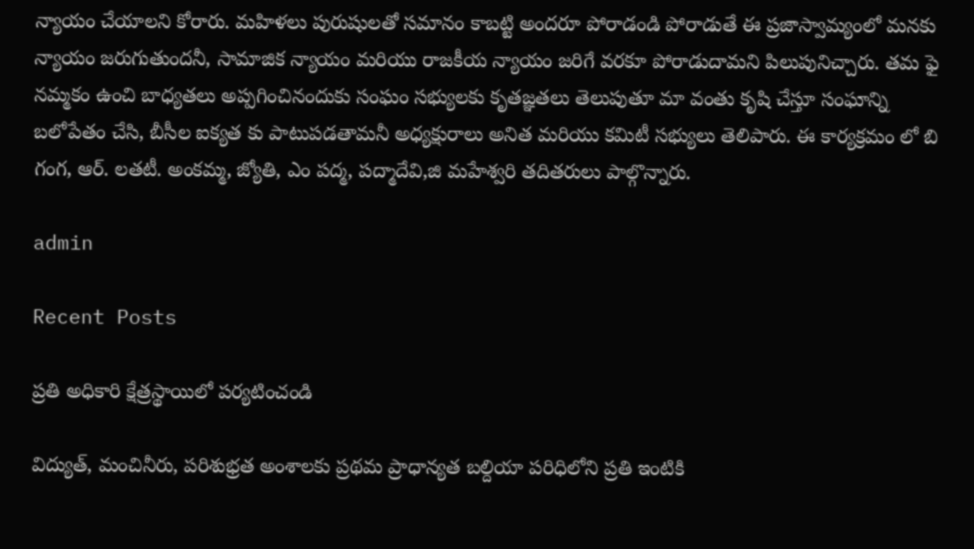న్యాయం చేయాలని కోరారు. మహిళలు పురుషులతో సమానం కాబట్టి అందరూ పోరాడండి పోరాడుతే ఈ ప్రజాస్వామ్యంలో మనకు న్యాయం జరుగుతుందనీ, సామాజిక న్యాయం మరియు రాజకీయ న్యాయం జరిగే వరకూ పోరాడుదామని పిలుపునిచ్చారు. తమ ఫై నమ్మకం ఉంచి బాధ్యతలు అప్పగించినందుకు సంఘం సభ్యులకు కృతజ్ఞతలు తెలుపుతూ మా వంతు కృషి చేస్తూ సంఘాన్ని బలోపేతం చేసి, బీసీల ఐక్యత కు పాటుపడతామనీ అధ్యక్షురాలు అనిత మరియు కమిటీ సభ్యులు తెలిపారు. ఈ కార్యక్రమం లో బి గంగ, ఆర్. లతటీ. అంకమ్మ, జ్యోతి, ఎం పద్మ, పద్మాదేవి,జి మహేశ్వరి తదితరులు పాల్గొన్నారు.

admin

Recent Posts

ప్రతి అధికారి క్షేత్రస్థాయిలో పర్యటించండి

విద్యుత్, మంచినీరు, పరిశుభ్రత అంశాలకు ప్రథమ ప్రాధాన్యత బల్దియా పరిధిలోని ప్రతి ఇంటికి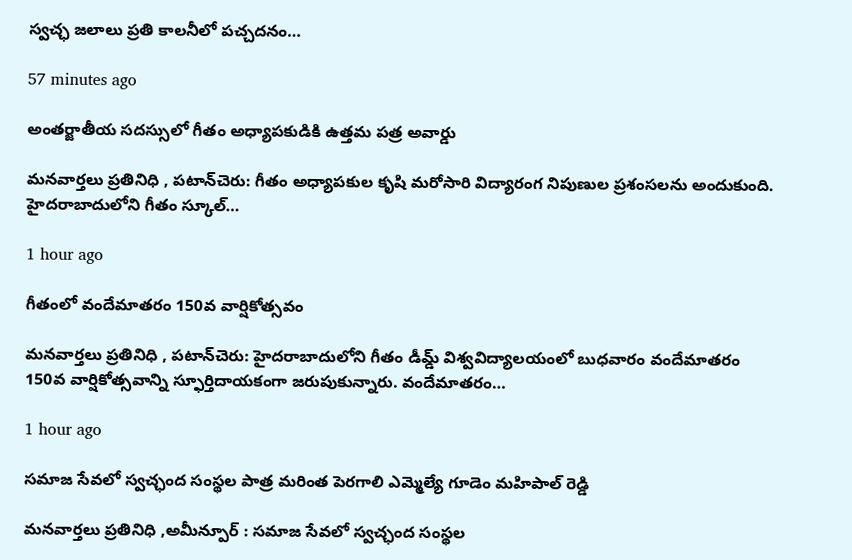స్వచ్ఛ జలాలు ప్రతి కాలనీలో పచ్చదనం…

57 minutes ago

అంతర్జాతీయ సదస్సులో గీతం అధ్యాపకుడికి ఉత్తమ పత్ర అవార్డు

మనవార్తలు ప్రతినిధి , పటాన్‌చెరు: గీతం అధ్యాపకుల కృషి మరోసారి విద్యారంగ నిపుణుల ప్రశంసలను అందుకుంది. హైదరాబాదులోని గీతం స్కూల్…

1 hour ago

గీతంలో వందేమాతరం 150వ వార్షికోత్సవం

మనవార్తలు ప్రతినిధి , పటాన్‌చెరు: హైదరాబాదులోని గీతం డీమ్డ్ విశ్వవిద్యాలయంలో బుధవారం వందేమాతరం 150వ వార్షికోత్సవాన్ని స్ఫూర్తిదాయకంగా జరుపుకున్నారు. వందేమాతరం…

1 hour ago

సమాజ సేవలో స్వచ్ఛంద సంస్థల పాత్ర మరింత పెరగాలి ఎమ్మెల్యే గూడెం మహిపాల్ రెడ్డి

మనవార్తలు ప్రతినిధి ,అమీన్పూర్ : సమాజ సేవలో స్వచ్ఛంద సంస్థల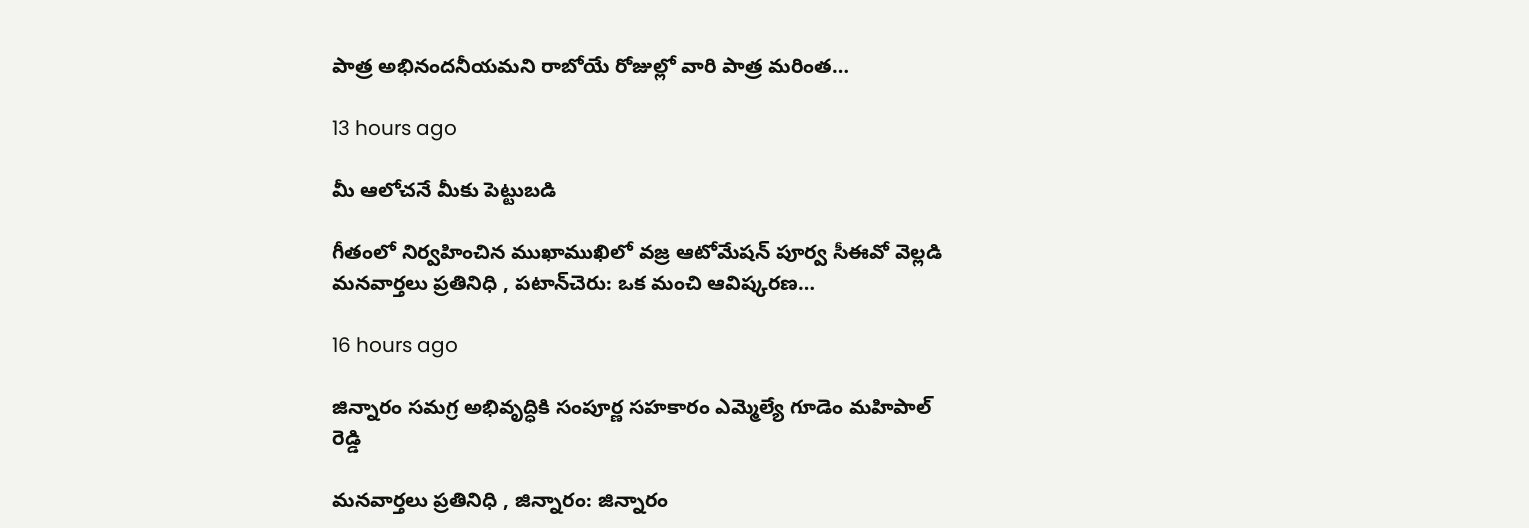పాత్ర అభినందనీయమని రాబోయే రోజుల్లో వారి పాత్ర మరింత…

13 hours ago

మీ ఆలోచనే మీకు పెట్టుబడి

గీతంలో నిర్వహించిన ముఖాముఖిలో వజ్ర ఆటోమేషన్ పూర్వ సీఈవో వెల్లడి మనవార్తలు ప్రతినిధి , పటాన్‌చెరు: ఒక మంచి ఆవిష్కరణ…

16 hours ago

జిన్నారం సమగ్ర అభివృద్ధికి సంపూర్ణ సహకారం ఎమ్మెల్యే గూడెం మహిపాల్ రెడ్డి

మనవార్తలు ప్రతినిధి , జిన్నారం: జిన్నారం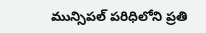మున్సిపల్ పరిధిలోని ప్రతి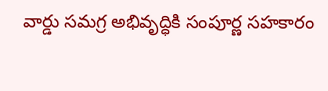వార్డు సమగ్ర అభివృద్ధికి సంపూర్ణ సహకారం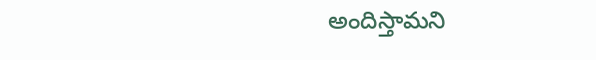అందిస్తామని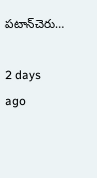పటాన్‌చెరు…

2 days ago